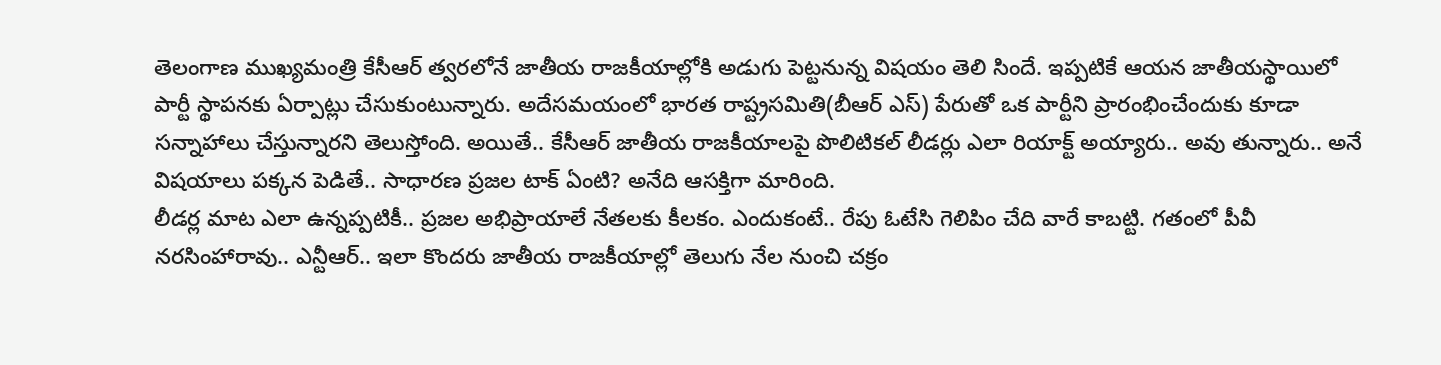తెలంగాణ ముఖ్యమంత్రి కేసీఆర్ త్వరలోనే జాతీయ రాజకీయాల్లోకి అడుగు పెట్టనున్న విషయం తెలి సిందే. ఇప్పటికే ఆయన జాతీయస్థాయిలో పార్టీ స్థాపనకు ఏర్పాట్లు చేసుకుంటున్నారు. అదేసమయంలో భారత రాష్ట్రసమితి(బీఆర్ ఎస్) పేరుతో ఒక పార్టీని ప్రారంభించేందుకు కూడా సన్నాహాలు చేస్తున్నారని తెలుస్తోంది. అయితే.. కేసీఆర్ జాతీయ రాజకీయాలపై పొలిటికల్ లీడర్లు ఎలా రియాక్ట్ అయ్యారు.. అవు తున్నారు.. అనే విషయాలు పక్కన పెడితే.. సాధారణ ప్రజల టాక్ ఏంటి? అనేది ఆసక్తిగా మారింది.
లీడర్ల మాట ఎలా ఉన్నప్పటికీ.. ప్రజల అభిప్రాయాలే నేతలకు కీలకం. ఎందుకంటే.. రేపు ఓటేసి గెలిపిం చేది వారే కాబట్టి. గతంలో పీవీ నరసింహారావు.. ఎన్టీఆర్.. ఇలా కొందరు జాతీయ రాజకీయాల్లో తెలుగు నేల నుంచి చక్రం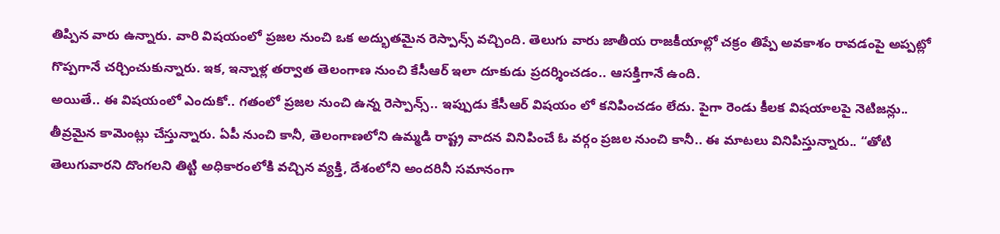తిప్పిన వారు ఉన్నారు. వారి విషయంలో ప్రజల నుంచి ఒక అద్భుతమైన రెస్పాన్స్ వచ్చింది. తెలుగు వారు జాతీయ రాజకీయాల్లో చక్రం తిప్పే అవకాశం రావడంపై అప్పట్లో గొప్పగానే చర్చించుకున్నారు. ఇక, ఇన్నాళ్ల తర్వాత తెలంగాణ నుంచి కేసీఆర్ ఇలా దూకుడు ప్రదర్శించడం.. ఆసక్తిగానే ఉంది.
అయితే.. ఈ విషయంలో ఎందుకో.. గతంలో ప్రజల నుంచి ఉన్న రెస్పాన్స్.. ఇప్పుడు కేసీఆర్ విషయం లో కనిపించడం లేదు. పైగా రెండు కీలక విషయాలపై నెటిజన్లు.. తీవ్రమైన కామెంట్లు చేస్తున్నారు. ఏపీ నుంచి కానీ, తెలంగాణలోని ఉమ్మడి రాష్ట్ర వాదన వినిపించే ఓ వర్గం ప్రజల నుంచి కానీ.. ఈ మాటలు వినిపిస్తున్నారు.. “తోటి తెలుగువారని దొంగలని తిట్టి అధికారంలోకి వచ్చిన వ్యక్తి, దేశంలోని అందరినీ సమానంగా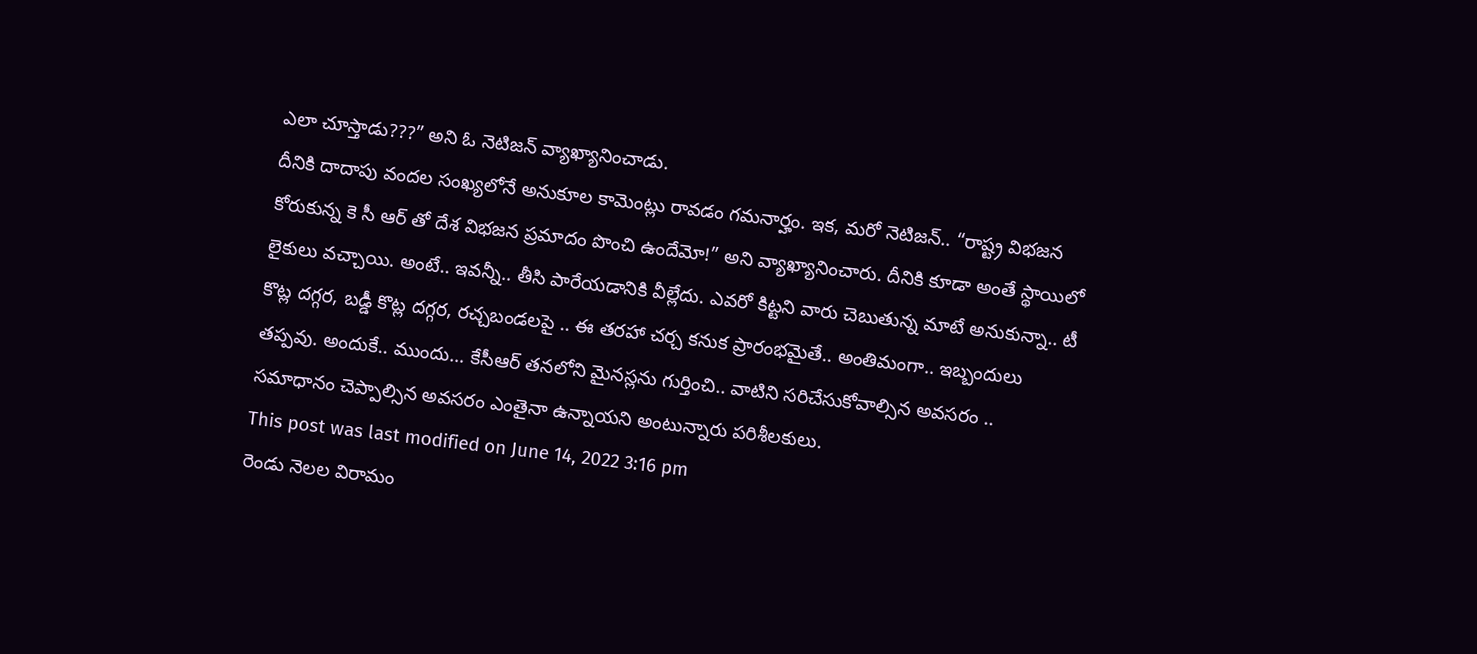ఎలా చూస్తాడు???” అని ఓ నెటిజన్ వ్యాఖ్యానించాడు.
దీనికి దాదాపు వందల సంఖ్యలోనే అనుకూల కామెంట్లు రావడం గమనార్హం. ఇక, మరో నెటిజన్.. “రాష్ట్ర విభజన కోరుకున్న కె సీ ఆర్ తో దేశ విభజన ప్రమాదం పొంచి ఉందేమో!” అని వ్యాఖ్యానించారు. దీనికి కూడా అంతే స్థాయిలో లైకులు వచ్చాయి. అంటే.. ఇవన్నీ.. తీసి పారేయడానికి వీల్లేదు. ఎవరో కిట్టని వారు చెబుతున్న మాటే అనుకున్నా.. టీ కొట్ల దగ్గర, బడ్డీ కొట్ల దగ్గర, రచ్చబండలపై .. ఈ తరహా చర్చ కనుక ప్రారంభమైతే.. అంతిమంగా.. ఇబ్బందులు తప్పవు. అందుకే.. ముందు… కేసీఆర్ తనలోని మైనస్లను గుర్తించి.. వాటిని సరిచేసుకోవాల్సిన అవసరం .. సమాధానం చెప్పాల్సిన అవసరం ఎంతైనా ఉన్నాయని అంటున్నారు పరిశీలకులు.
This post was last modified on June 14, 2022 3:16 pm
రెండు నెలల విరామం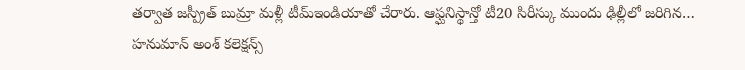తర్వాత జస్ప్రీత్ బుమ్రా మళ్లీ టీమ్ఇండియాతో చేరారు. ఆఫ్ఘనిస్థాన్తో టీ20 సిరీస్కు ముందు ఢిల్లీలో జరిగిన…
హనుమాన్ అంశ్ కలెక్షన్స్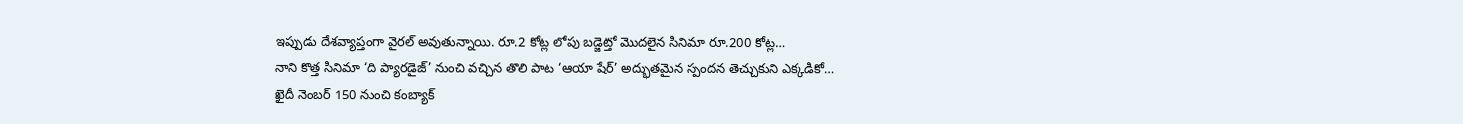ఇప్పుడు దేశవ్యాప్తంగా వైరల్ అవుతున్నాయి. రూ.2 కోట్ల లోపు బడ్జెట్తో మొదలైన సినిమా రూ.200 కోట్ల…
నాని కొత్త సినిమా ‘ది ప్యారడైజ్’ నుంచి వచ్చిన తొలి పాట ‘ఆయా షేర్’ అద్భుతమైన స్పందన తెచ్చుకుని ఎక్కడికో…
ఖైదీ నెంబర్ 150 నుంచి కంబ్యాక్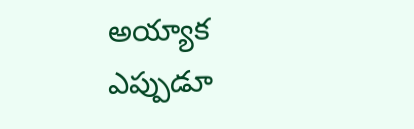అయ్యాక ఎప్పుడూ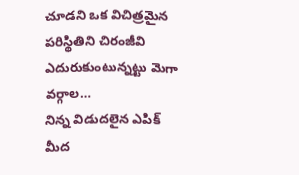చూడని ఒక విచిత్రమైన పరిస్థితిని చిరంజీవి ఎదురుకుంటున్నట్టు మెగా వర్గాల…
నిన్న విడుదలైన ఎపిక్ మీద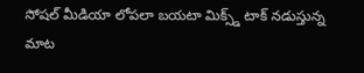సోషల్ మీడియా లోపలా బయటా మిక్స్డ్ టాక్ నడుస్తున్న మాట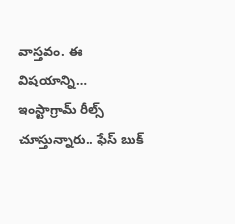వాస్తవం. ఈ విషయాన్ని…
ఇంస్టాగ్రామ్ రీల్స్ చూస్తున్నారు.. ఫేస్ బుక్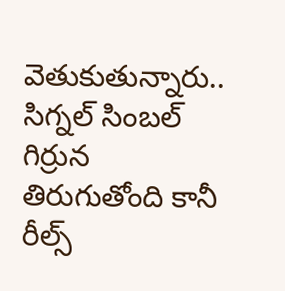వెతుకుతున్నారు.. సిగ్నల్ సింబల్ గిర్రున తిరుగుతోంది కానీ రీల్స్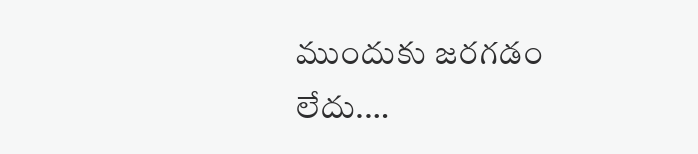ముందుకు జరగడం లేదు.…